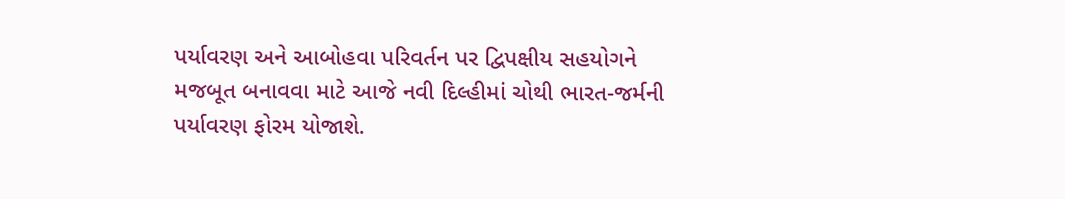પર્યાવરણ અને આબોહવા પરિવર્તન પર દ્વિપક્ષીય સહયોગને મજબૂત બનાવવા માટે આજે નવી દિલ્હીમાં ચોથી ભારત-જર્મની પર્યાવરણ ફોરમ યોજાશે.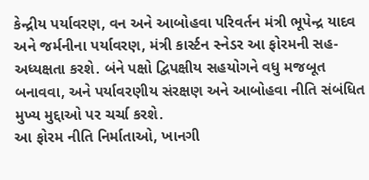કેન્દ્રીય પર્યાવરણ, વન અને આબોહવા પરિવર્તન મંત્રી ભૂપેન્દ્ર યાદવ અને જર્મનીના પર્યાવરણ, મંત્રી કાર્સ્ટન સ્નેડર આ ફોરમની સહ-અધ્યક્ષતા કરશે. બંને પક્ષો દ્વિપક્ષીય સહયોગને વધુ મજબૂત બનાવવા, અને પર્યાવરણીય સંરક્ષણ અને આબોહવા નીતિ સંબંધિત મુખ્ય મુદ્દાઓ પર ચર્ચા કરશે.
આ ફોરમ નીતિ નિર્માતાઓ, ખાનગી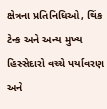ક્ષેત્રના પ્રતિનિધિઓ, થિંક ટેન્ક અને અન્ય મુખ્ય હિસ્સેદારો વચ્ચે પર્યાવરણ અને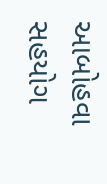આબોહવા સહયોગ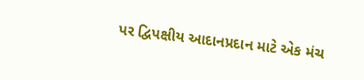પર દ્વિપક્ષીય આદાનપ્રદાન માટે એક મંચ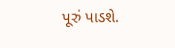પૂરું પાડશે.